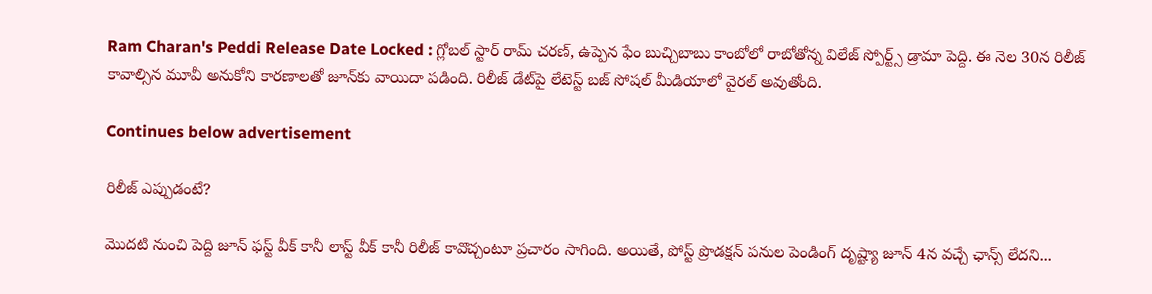Ram Charan's Peddi Release Date Locked : గ్లోబల్ స్టార్ రామ్ చరణ్, ఉప్పెన ఫేం బుచ్చిబాబు కాంబోలో రాబోతోన్న విలేజ్ స్పోర్ట్స్ డ్రామా పెద్ది. ఈ నెల 30న రిలీజ్ కావాల్సిన మూవీ అనుకోని కారణాలతో జూన్‌కు వాయిదా పడింది. రిలీజ్ డేట్‌పై లేటెస్ట్ బజ్ సోషల్ మీడియాలో వైరల్ అవుతోంది.

Continues below advertisement

రిలీజ్ ఎప్పుడంటే?

మొదటి నుంచి పెద్ది జూన్ ఫస్ట్ వీక్ కానీ లాస్ట్ వీక్ కానీ రిలీజ్ కావొచ్చంటూ ప్రచారం సాగింది. అయితే, పోస్ట్ ప్రొడక్షన్ పనుల పెండింగ్ దృష్ట్యా జూన్ 4న వచ్చే ఛాన్స్ లేదని...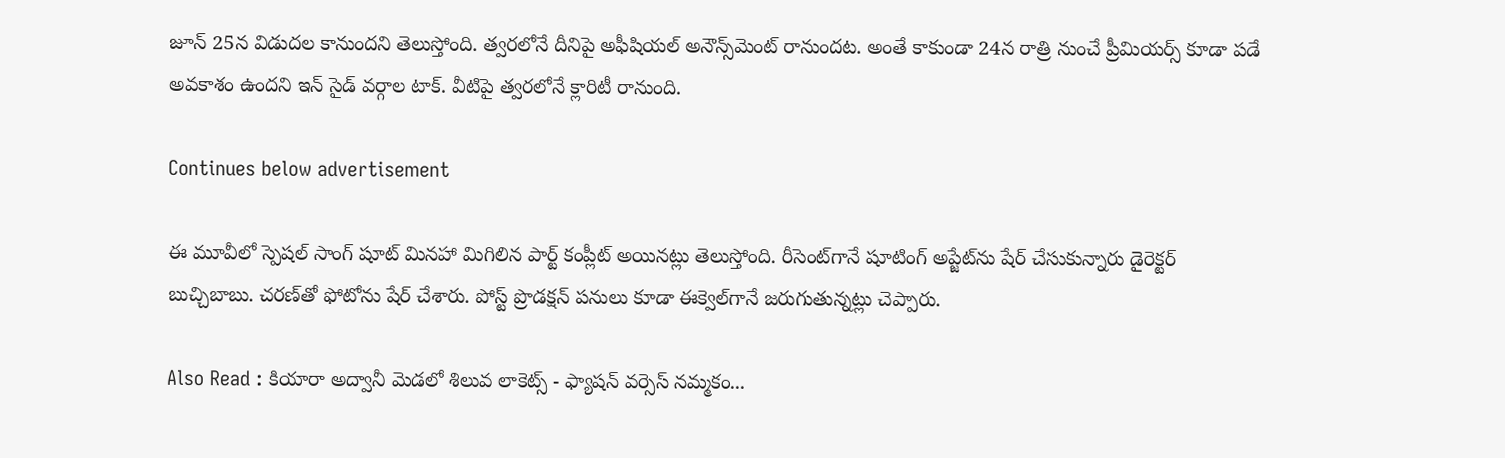జూన్ 25న విడుదల కానుందని తెలుస్తోంది. త్వరలోనే దీనిపై అఫీషియల్ అనౌన్స్‌మెంట్ రానుందట. అంతే కాకుండా 24న రాత్రి నుంచే ప్రీమియర్స్ కూడా పడే అవకాశం ఉందని ఇన్ సైడ్ వర్గాల టాక్. వీటిపై త్వరలోనే క్లారిటీ రానుంది.

Continues below advertisement

ఈ మూవీలో స్పెషల్ సాంగ్ షూట్ మినహా మిగిలిన పార్ట్ కంప్లీట్ అయినట్లు తెలుస్తోంది. రీసెంట్‌గానే షూటింగ్ అప్జేట్‌ను షేర్ చేసుకున్నారు డైరెక్టర్ బుచ్చిబాబు. చరణ్‌తో ఫోటోను షేర్ చేశారు. పోస్ట్ ప్రొడక్షన్ పనులు కూడా ఈక్వెల్‌గానే జరుగుతున్నట్లు చెప్పారు.

Also Read : కియారా అద్వానీ మెడలో శిలువ లాకెట్స్ - ఫ్యాషన్ వర్సెస్ నమ్మకం...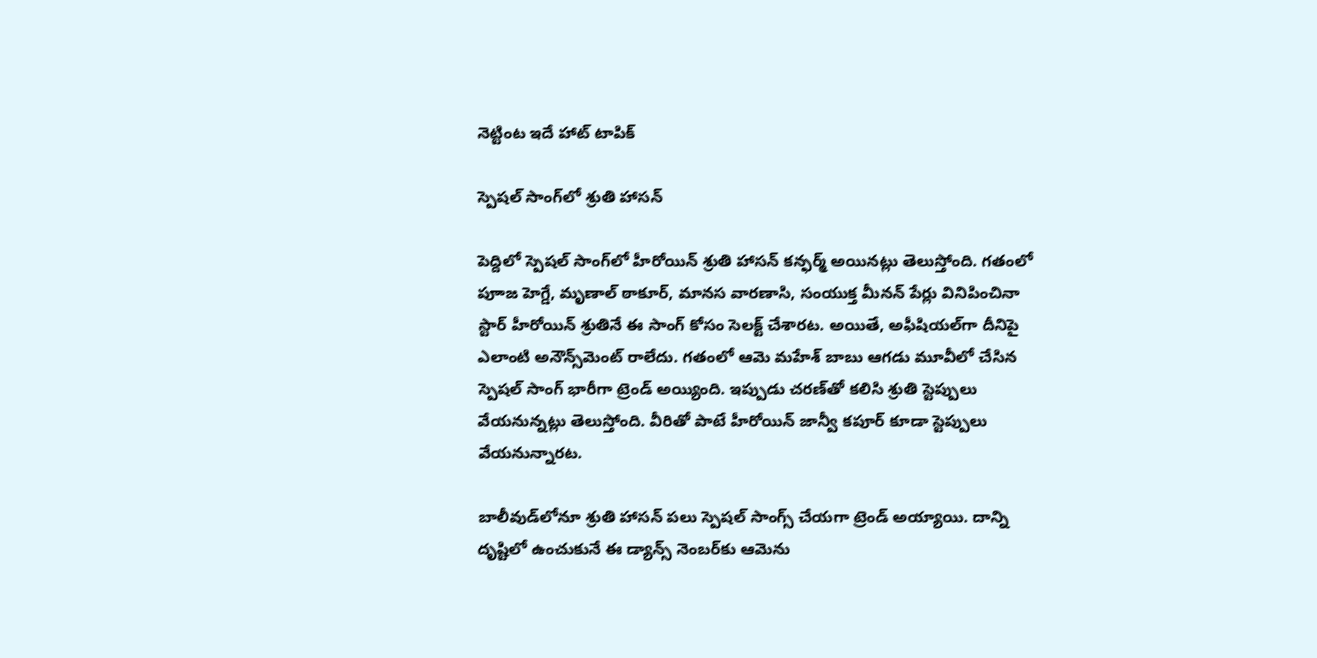నెట్టింట ఇదే హాట్ టాపిక్

స్పెషల్ సాంగ్‌లో శ్రుతి హాసన్

పెద్దిలో స్పెషల్ సాంగ్‌లో హీరోయిన్ శ్రుతి హాసన్ కన్ఫర్మ్ అయినట్లు తెలుస్తోంది. గతంలో పూాజ హెగ్డే, మృణాల్ ఠాకూర్, మానస వారణాసి, సంయుక్త మీనన్ పేర్లు వినిపించినా స్టార్ హీరోయిన్ శ్రుతినే ఈ సాంగ్ కోసం సెలక్ట్ చేశారట. అయితే, అఫీషియల్‌గా దీనిపై ఎలాంటి అనౌన్స్‌మెంట్ రాలేదు. గతంలో ఆమె మహేశ్ బాబు ఆగడు మూవీలో చేసిన స్పెషల్ సాంగ్ భారీగా ట్రెండ్ అయ్యింది. ఇప్పుడు చరణ్‌తో కలిసి శ్రుతి స్టెప్పులు వేయనున్నట్లు తెలుస్తోంది. వీరితో పాటే హీరోయిన్ జాన్వీ కపూర్ కూడా స్టెప్పులు వేయనున్నారట.

బాలీవుడ్‌లోనూ శ్రుతి హాసన్ పలు స్పెషల్ సాంగ్స్‌ చేయగా ట్రెండ్ అయ్యాయి. దాన్ని దృష్టిలో ఉంచుకునే ఈ డ్యాన్స్ నెంబర్‌కు ఆమెను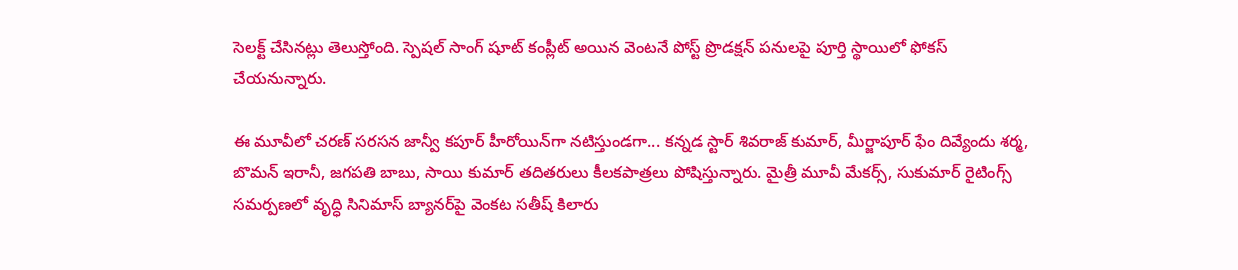సెలక్ట్ చేసినట్లు తెలుస్తోంది. స్పెషల్ సాంగ్ షూట్ కంప్లీట్ అయిన వెంటనే పోస్ట్ ప్రొడక్షన్ పనులపై పూర్తి స్థాయిలో ఫోకస్ చేయనున్నారు.

ఈ మూవీలో చరణ్ సరసన జాన్వీ కపూర్ హీరోయిన్‌గా నటిస్తుండగా... కన్నడ స్టార్ శివరాజ్ కుమార్, మీర్జాపూర్ ఫేం దివ్యేందు శర్మ, బొమన్ ఇరానీ, జగపతి బాబు, సాయి కుమార్ తదితరులు కీలకపాత్రలు పోషిస్తున్నారు. మైత్రీ మూవీ మేకర్స్, సుకుమార్ రైటింగ్స్ సమర్పణలో వృద్ధి సినిమాస్ బ్యానర్‌పై వెంకట సతీష్ కిలారు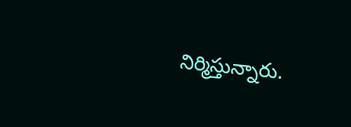నిర్మిస్తున్నారు.